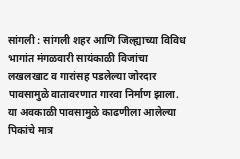सांगली : सांगली शहर आणि जिल्ह्याच्या विविध भागांत मंगळवारी सायंकाळी विजांचा लखलखाट व गारांसह पडलेल्या जोरदार पावसामुळे वातावरणात गारवा निर्माण झाला. या अवकाळी पावसामुळे काढणीला आलेल्या पिकांचे मात्र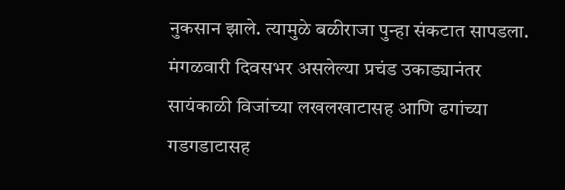नुकसान झाले. त्यामुळे बळीराजा पुन्हा संकटात सापडला.
मंगळवारी दिवसभर असलेल्या प्रचंड उकाड्यानंतर सायंकाळी विजांच्या लखलखाटासह आणि ढगांच्या गडगडाटासह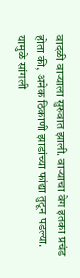वादळी वाऱ्याला सुरुवात झाली. वाऱ्याचा वेग इतका प्रचंड होता की, अनेक ठिकाणी झाडांच्या फांद्या तुटून पडल्या. यामुळे सांगली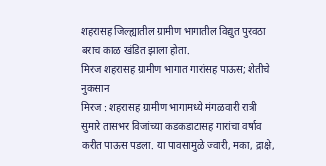शहरासह जिल्ह्यातील ग्रामीण भागातील विद्युत पुरवठा बराच काळ खंडित झाला होता.
मिरज शहरासह ग्रामीण भागात गारांसह पाऊस; शेतीचे नुकसान
मिरज : शहरासह ग्रामीण भागामध्ये मंगळवारी रात्री सुमारे तासभर विजांच्या कडकडाटासह गारांचा वर्षाव करीत पाऊस पडला. या पावसामुळे ज्वारी, मका, द्राक्षे,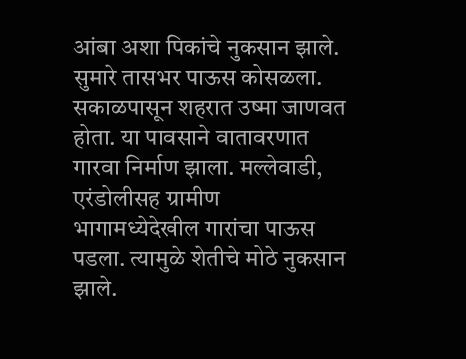आंबा अशा पिकांचे नुकसान झाले. सुमारे तासभर पाऊस कोसळला. सकाळपासून शहरात उष्मा जाणवत होता. या पावसाने वातावरणात गारवा निर्माण झाला. मल्लेवाडी, एरंडोलीसह ग्रामीण भागामध्येदेखील गारांचा पाऊस पडला. त्यामुळे शेतीचे मोठे नुकसान झाले.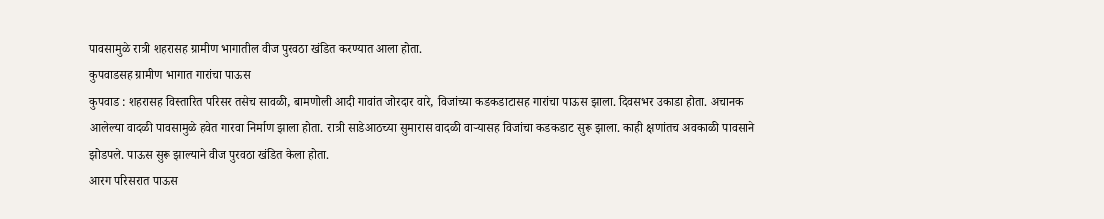पावसामुळे रात्री शहरासह ग्रामीण भागातील वीज पुरवठा खंडित करण्यात आला होता.
कुपवाडसह ग्रामीण भागात गारांचा पाऊस
कुपवाड : शहरासह विस्तारित परिसर तसेच सावळी, बामणोली आदी गावांत जोरदार वारे, विजांच्या कडकडाटासह गारांचा पाऊस झाला. दिवसभर उकाडा होता. अचानक आलेल्या वादळी पावसामुळे हवेत गारवा निर्माण झाला होता. रात्री साडेआठच्या सुमारास वादळी वाऱ्यासह विजांचा कडकडाट सुरू झाला. काही क्षणांतच अवकाळी पावसाने झोडपले. पाऊस सुरू झाल्याने वीज पुरवठा खंडित केला होता.
आरग परिसरात पाऊस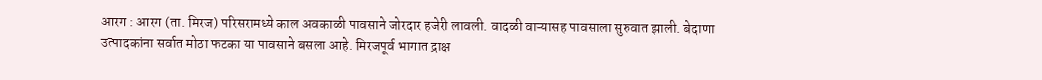आरग : आरग (ता. मिरज) परिसरामध्ये काल अवकाळी पावसाने जोरदार हजेरी लावली. वादळी वाऱ्यासह पावसाला सुरुवात झाली. बेदाणा उत्पादकांना सर्वात मोठा फटका या पावसाने बसला आहे. मिरजपूर्व भागात द्राक्ष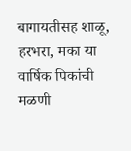बागायतीसह शाळू, हरभरा, मका या वार्षिक पिकांची मळणी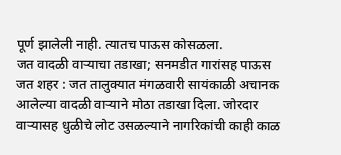पूर्ण झालेली नाही. त्यातच पाऊस कोसळला.
जत वादळी वाऱ्याचा तडाखा; सनमडीत गारांसह पाऊस
जत शहर : जत तालुक्यात मंगळवारी सायंकाळी अचानक आलेल्या वादळी वाऱ्याने मोठा तडाखा दिला. जोरदार वाऱ्यासह धुळीचे लोट उसळल्याने नागरिकांची काही काळ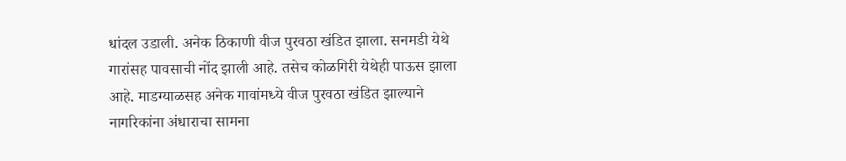धांदल उडाली. अनेक ठिकाणी वीज पुरवठा खंडित झाला. सनमडी येथे गारांसह पावसाची नोंद झाली आहे. तसेच कोळगिरी येथेही पाऊस झाला आहे. माडग्याळसह अनेक गावांमध्ये वीज पुरवठा खंडित झाल्याने नागरिकांना अंधाराचा सामना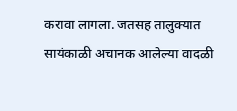करावा लागला. जतसह तालुक्यात सायंकाळी अचानक आलेल्या वादळी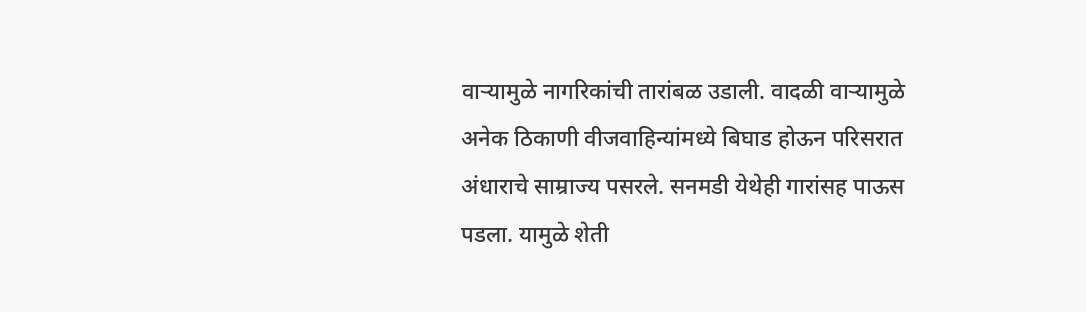वाऱ्यामुळे नागरिकांची तारांबळ उडाली. वादळी वाऱ्यामुळे अनेक ठिकाणी वीजवाहिन्यांमध्ये बिघाड होऊन परिसरात अंधाराचे साम्राज्य पसरले. सनमडी येथेही गारांसह पाऊस पडला. यामुळे शेती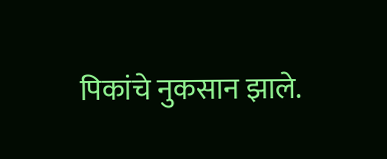पिकांचे नुकसान झाले.